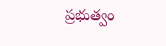ప్రభుత్వం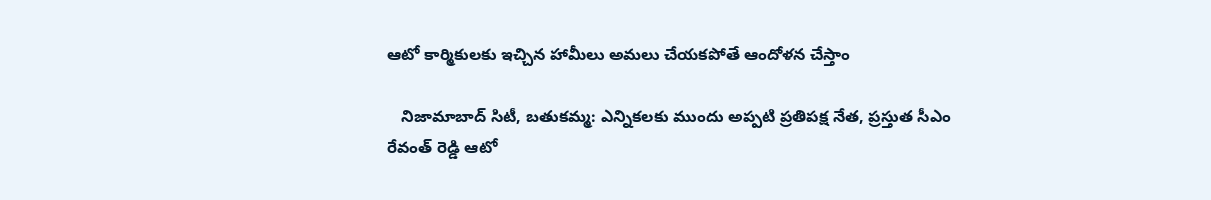ఆటో కార్మికులకు ఇచ్చిన హామీలు అమలు చేయకపోతే ఆందోళన చేస్తాం

   నిజామాబాద్ సిటీ, బతుకమ్మ: ఎన్నికలకు ముందు అప్పటి ప్రతిపక్ష నేత, ప్రస్తుత సీఎం రేవంత్ రెడ్డి ఆటో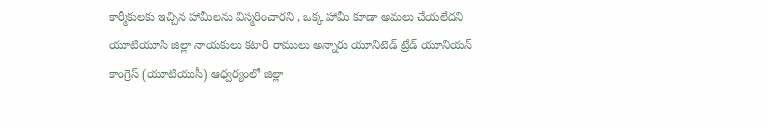కార్మీకులకు ఇచ్చిన హామీలను విస్మరించారని , ఒక్క హామీ కూడా అమలు చేయలేదని యూటియూసి జిల్లా నాయకులు కటారి రాములు అన్నారు యూనిటెడ్ ట్రేడ్ యూనియన్ కాంగ్రెస్ (యూటియుసీ) ఆధ్వర్యంలో జిల్లా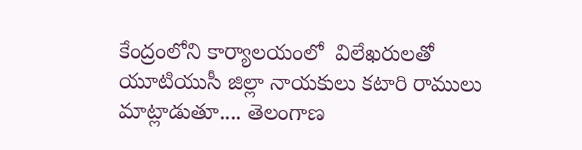కేంద్రంలోని కార్యాలయంలో  విలేఖరులతో యూటియుసీ జిల్లా నాయకులు కటారి రాములు మాట్లాడుతూ.... తెలంగాణ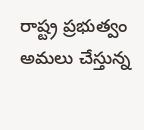రాష్ట్ర ప్రభుత్వం అమలు చేస్తున్న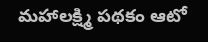మహాలక్ష్మి పథకం ఆటో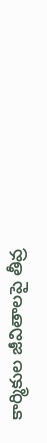కార్మికుల జీవితాలపై తీవ్ర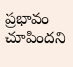ప్రభావం చూపిందని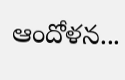ఆందోళన...